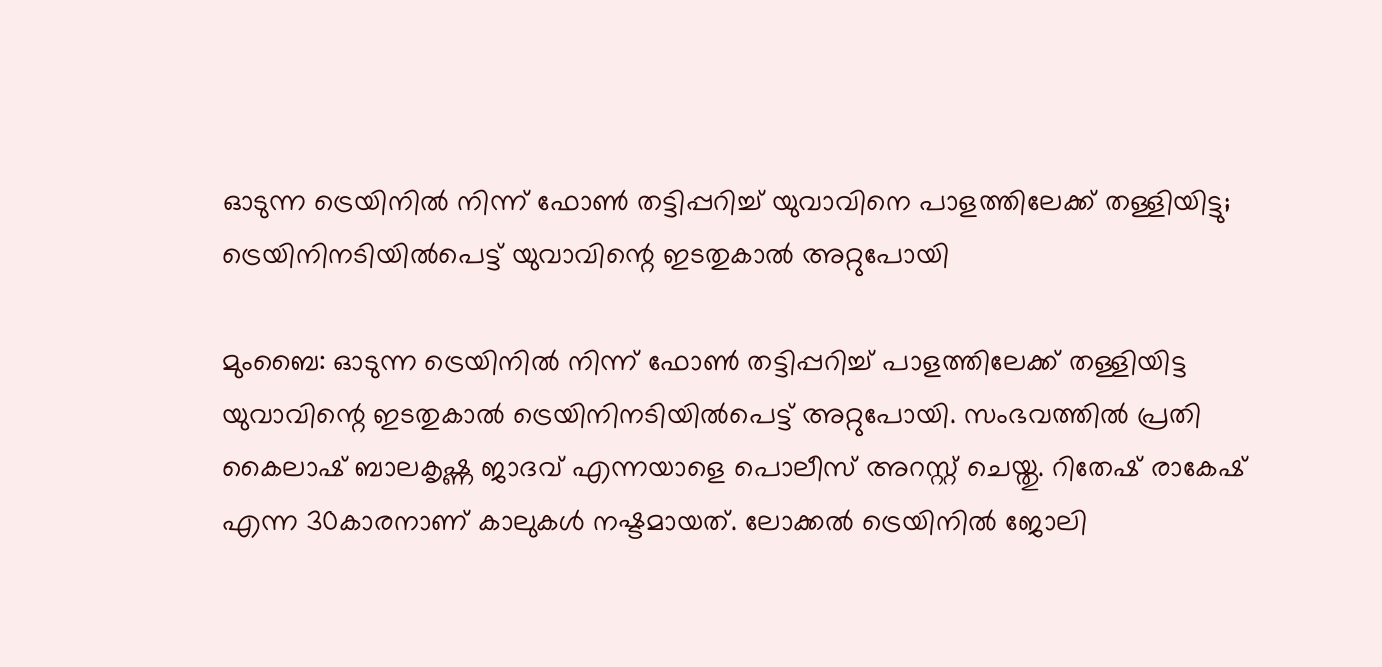ഓടുന്ന ട്രെയിനില്‍ നിന്ന് ഫോണ്‍ തട്ടിപ്പറിച്ച് യുവാവിനെ പാളത്തിലേക്ക് തള്ളിയിട്ടു; ട്രെയിനിനടിയില്‍പെട്ട് യുവാവിന്റെ ഇടതുകാല്‍ അറ്റുപോയി

മുംബൈ: ഓടുന്ന ട്രെയിനില്‍ നിന്ന് ഫോണ്‍ തട്ടിപ്പറിച്ച് പാളത്തിലേക്ക് തള്ളിയിട്ട യുവാവിന്റെ ഇടതുകാല്‍ ട്രെയിനിനടിയില്‍പെട്ട് അറ്റുപോയി. സംഭവത്തില്‍ പ്രതി കൈലാഷ് ബാലകൃഷ്ണ ജാദവ് എന്നയാളെ പൊലീസ് അറസ്റ്റ് ചെയ്തു. റിതേഷ് രാകേഷ് എന്ന 30കാരനാണ് കാലുകള്‍ നഷ്ടമായത്. ലോക്കല്‍ ട്രെയിനില്‍ ജോലി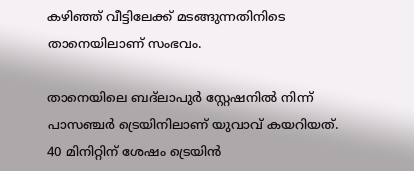കഴിഞ്ഞ് വീട്ടിലേക്ക് മടങ്ങുന്നതിനിടെ താനെയിലാണ് സംഭവം.

താനെയിലെ ബദ്ലാപുര്‍ സ്റ്റേഷനില്‍ നിന്ന് പാസഞ്ചര്‍ ട്രെയിനിലാണ് യുവാവ് കയറിയത്. 40 മിനിറ്റിന് ശേഷം ട്രെയിന്‍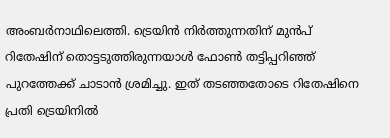അംബര്‍നാഥിലെത്തി. ട്രെയിന്‍ നിര്‍ത്തുന്നതിന് മുന്‍പ് റിതേഷിന് തൊട്ടടുത്തിരുന്നയാള്‍ ഫോണ്‍ തട്ടിപ്പറിഞ്ഞ് പുറത്തേക്ക് ചാടാന്‍ ശ്രമിച്ചു. ഇത് തടഞ്ഞതോടെ റിതേഷിനെ പ്രതി ട്രെയിനില്‍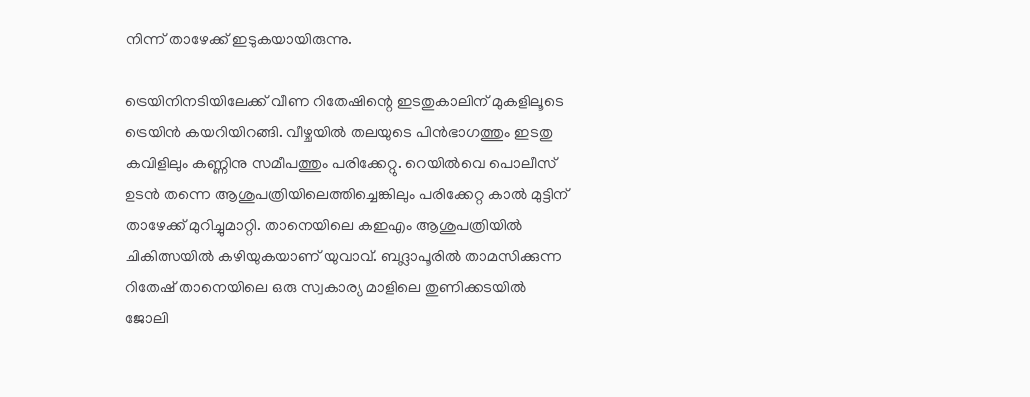നിന്ന് താഴേക്ക് ഇടുകയായിരുന്നു.

ട്രെയിനിനടിയിലേക്ക് വീണ റിതേഷിന്റെ ഇടതുകാലിന് മുകളിലൂടെ ട്രെയിന്‍ കയറിയിറങ്ങി. വീഴ്ചയില്‍ തലയുടെ പിന്‍ഭാഗത്തും ഇടതു കവിളിലും കണ്ണിനു സമീപത്തും പരിക്കേറ്റു. റെയില്‍വെ പൊലീസ് ഉടന്‍ തന്നെ ആശുപത്രിയിലെത്തിച്ചെങ്കിലും പരിക്കേറ്റ കാല്‍ മുട്ടിന് താഴേക്ക് മുറിച്ചുമാറ്റി. താനെയിലെ കഇഎം ആശുപത്രിയില്‍ ചികിത്സയില്‍ കഴിയുകയാണ് യുവാവ്. ബദ്ലാപൂരില്‍ താമസിക്കുന്ന റിതേഷ് താനെയിലെ ഒരു സ്വകാര്യ മാളിലെ തുണിക്കടയില്‍ ജോലി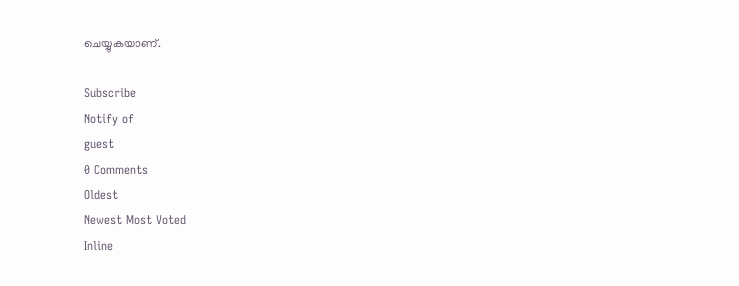ചെയ്യുകയാണ്.

Subscribe
Notify of
guest
0 Comments
Oldest
Newest Most Voted
Inline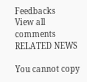Feedbacks
View all comments
RELATED NEWS

You cannot copy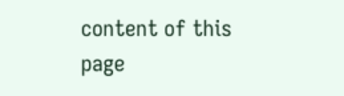content of this page